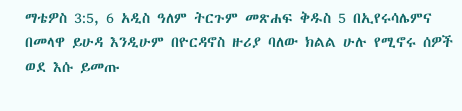ማቴዎስ 3:5, 6 አዲስ ዓለም ትርጉም መጽሐፍ ቅዱስ 5 በኢየሩሳሌምና በመላዋ ይሁዳ እንዲሁም በዮርዳኖስ ዙሪያ ባለው ክልል ሁሉ የሚኖሩ ሰዎች ወደ እሱ ይመጡ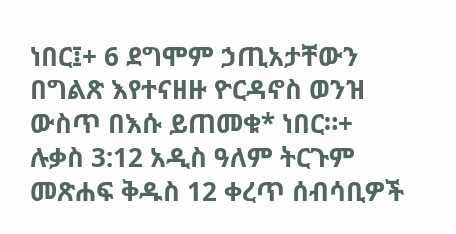ነበር፤+ 6 ደግሞም ኃጢአታቸውን በግልጽ እየተናዘዙ ዮርዳኖስ ወንዝ ውስጥ በእሱ ይጠመቁ* ነበር።+ ሉቃስ 3:12 አዲስ ዓለም ትርጉም መጽሐፍ ቅዱስ 12 ቀረጥ ሰብሳቢዎች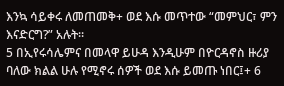እንኳ ሳይቀሩ ለመጠመቅ+ ወደ እሱ መጥተው “መምህር፣ ምን እናድርግ?” አሉት።
5 በኢየሩሳሌምና በመላዋ ይሁዳ እንዲሁም በዮርዳኖስ ዙሪያ ባለው ክልል ሁሉ የሚኖሩ ሰዎች ወደ እሱ ይመጡ ነበር፤+ 6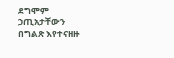ደግሞም ኃጢአታቸውን በግልጽ እየተናዘዙ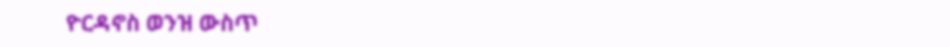ዮርዳኖስ ወንዝ ውስጥ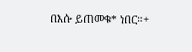በእሱ ይጠመቁ* ነበር።+